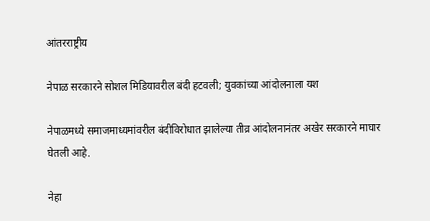आंतरराष्ट्रीय

नेपाळ सरकारने सोशल मिडियावरील बंदी हटवली; युवकांच्या आंदोलनाला यश

नेपाळमध्ये समाजमाध्यमांवरील बंदीविरोधात झालेल्या तीव्र आंदोलनानंतर अखेर सरकारने माघार घेतली आहे.

नेहा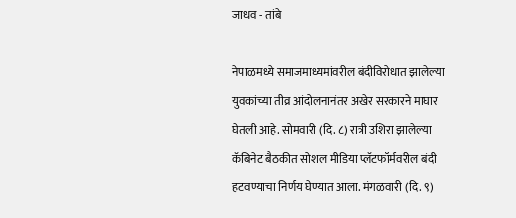जाधव - तांबे

नेपाळमध्ये समाजमाध्यमांवरील बंदीविरोधात झालेल्या युवकांच्या तीव्र आंदोलनानंतर अखेर सरकारने माघार घेतली आहे. सोमवारी (दि. ८) रात्री उशिरा झालेल्या कॅबिनेट बैठकीत सोशल मीडिया प्लॅटफॉर्मवरील बंदी हटवण्याचा निर्णय घेण्यात आला. मंगळवारी (दि. ९)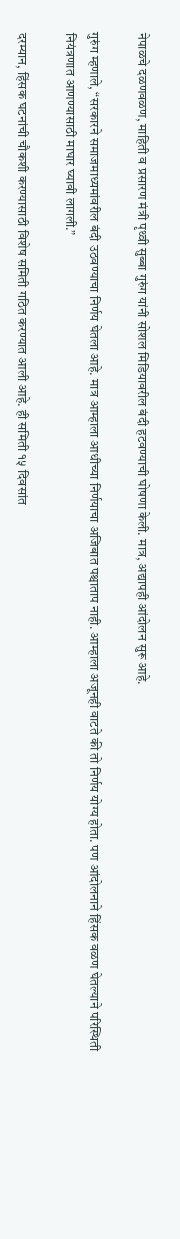नेपाळचे दळणवळण, माहिती व प्रसारण मंत्री पृथ्वी सुब्बा गुरुंग यांनी सोशल मिडियावरील बंदी हटवण्याची घोषणा केली. मात्र, अद्यापही आंदोलन सुरू आहे.

गुरुंग म्हणाले, “सरकारने समाजमाध्यमांवरील बंदी उठवण्याचा निर्णय घेतला आहे. मात्र आम्हाला आधीच्या निर्णयाचा अजिबात पश्चाताप नाही. आम्हाला अजूनही वाटते की तो निर्णय योग्य होता. पण आंदोलनाने हिंसक वळण घेतल्याने परिस्थिती नियंत्रणात आणण्यासाठी माघार घ्यावी लागली.”

दरम्यान, हिंसक घटनांची चौकशी करण्यासाठी विशेष समिती गठित करण्यात आली आहे. ही समिती १५ दिवसांत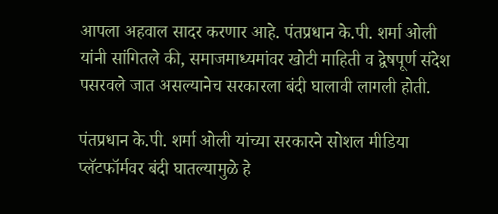आपला अहवाल सादर करणार आहे. पंतप्रधान के.पी. शर्मा ओली यांनी सांगितले की, समाजमाध्यमांवर खोटी माहिती व द्वेषपूर्ण संदेश पसरवले जात असल्यानेच सरकारला बंदी घालावी लागली होती.

पंतप्रधान के.पी. शर्मा ओली यांच्या सरकारने सोशल मीडिया प्लॅटफॉर्मवर बंदी घातल्यामुळे हे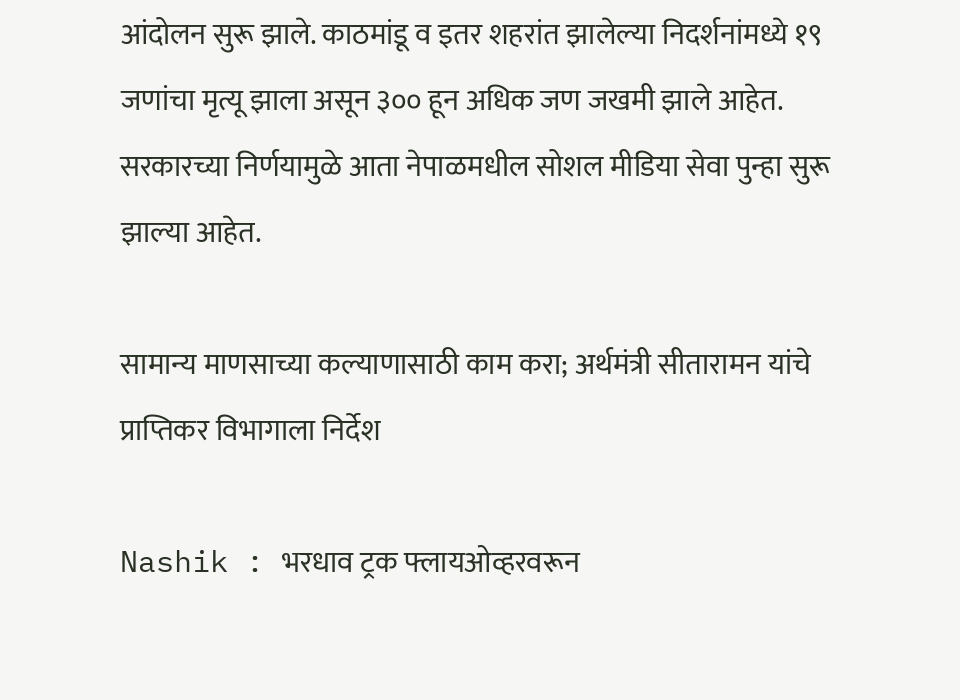आंदोलन सुरू झाले. काठमांडू व इतर शहरांत झालेल्या निदर्शनांमध्ये १९ जणांचा मृत्यू झाला असून ३०० हून अधिक जण जखमी झाले आहेत. सरकारच्या निर्णयामुळे आता नेपाळमधील सोशल मीडिया सेवा पुन्हा सुरू झाल्या आहेत.

सामान्य माणसाच्या कल्याणासाठी काम करा; अर्थमंत्री सीतारामन यांचे प्राप्तिकर विभागाला निर्देश

Nashik : भरधाव ट्रक फ्लायओव्हरवरून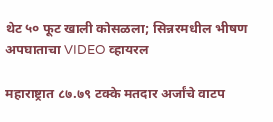थेट ५० फूट खाली कोसळला; सिन्नरमधील भीषण अपघाताचा VIDEO व्हायरल

महाराष्ट्रात ८७.७९ टक्के मतदार अर्जांचे वाटप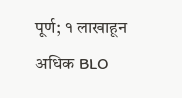पूर्ण; १ लाखाहून अधिक BLO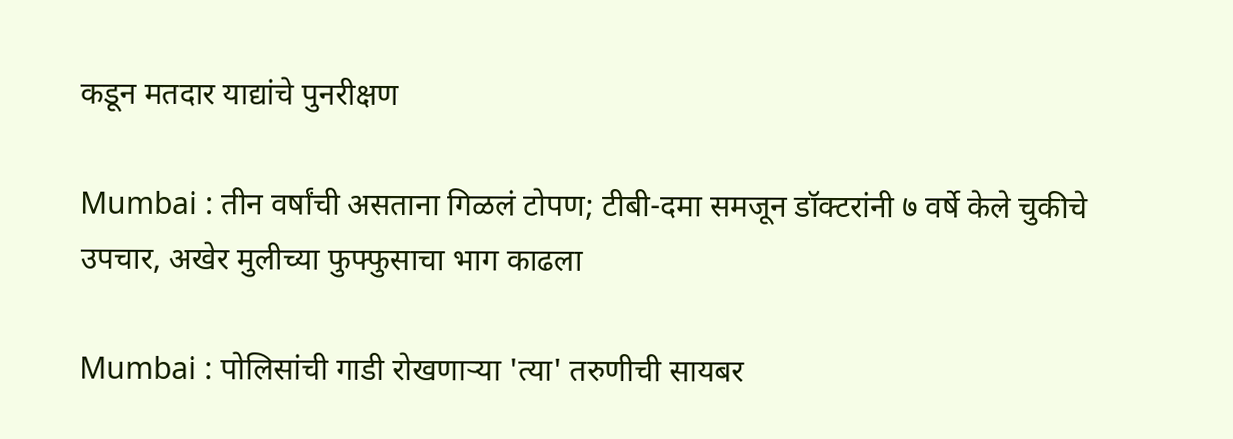कडून मतदार याद्यांचे पुनरीक्षण

Mumbai : तीन वर्षांची असताना गिळलं टोपण; टीबी-दमा समजून डॉक्टरांनी ७ वर्षे केले चुकीचे उपचार, अखेर मुलीच्या फुफ्फुसाचा भाग काढला

Mumbai : पोलिसांची गाडी रोखणाऱ्या 'त्या' तरुणीची सायबर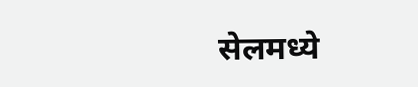सेलमध्ये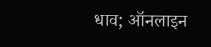धाव; ऑनलाइन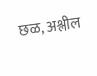छळ, अश्लील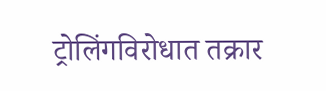ट्रोलिंगविरोधात तक्रार